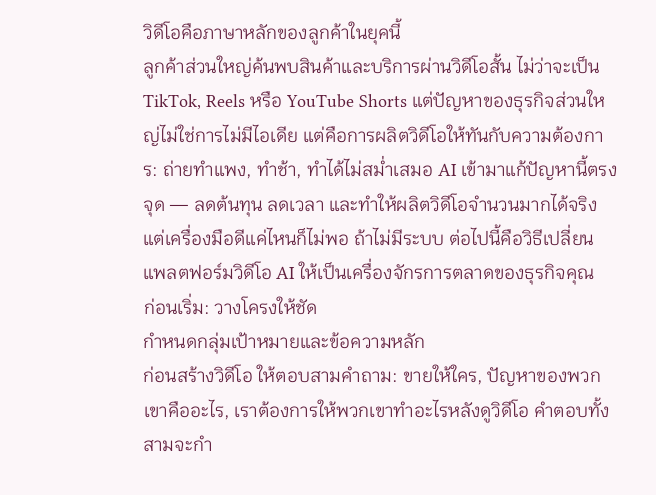วิดีโอคือภาษาหลักของลูกค้าในยุคนี้
ลูกค้าส่วนใหญ่ค้นพบสินค้าและบริการผ่านวิดีโอสั้น ไม่ว่าจะเป็น TikTok, Reels หรือ YouTube Shorts แต่ปัญหาของธุรกิจส่วนใหญ่ไม่ใช่การไม่มีไอเดีย แต่คือการผลิตวิดีโอให้ทันกับความต้องการ: ถ่ายทำแพง, ทำช้า, ทำได้ไม่สม่ำเสมอ AI เข้ามาแก้ปัญหานี้ตรงจุด — ลดต้นทุน ลดเวลา และทำให้ผลิตวิดีโอจำนวนมากได้จริง
แต่เครื่องมือดีแค่ไหนก็ไม่พอ ถ้าไม่มีระบบ ต่อไปนี้คือวิธีเปลี่ยนแพลตฟอร์มวิดีโอ AI ให้เป็นเครื่องจักรการตลาดของธุรกิจคุณ
ก่อนเริ่ม: วางโครงให้ชัด
กำหนดกลุ่มเป้าหมายและข้อความหลัก
ก่อนสร้างวิดีโอ ให้ตอบสามคำถาม: ขายให้ใคร, ปัญหาของพวกเขาคืออะไร, เราต้องการให้พวกเขาทำอะไรหลังดูวิดีโอ คำตอบทั้งสามจะกำ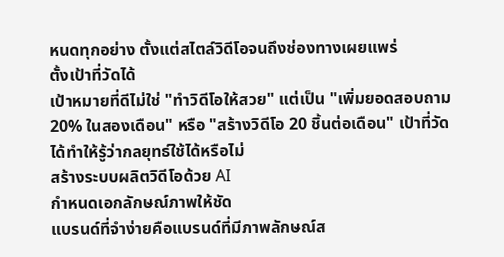หนดทุกอย่าง ตั้งแต่สไตล์วิดีโอจนถึงช่องทางเผยแพร่
ตั้งเป้าที่วัดได้
เป้าหมายที่ดีไม่ใช่ "ทำวิดีโอให้สวย" แต่เป็น "เพิ่มยอดสอบถาม 20% ในสองเดือน" หรือ "สร้างวิดีโอ 20 ชิ้นต่อเดือน" เป้าที่วัดได้ทำให้รู้ว่ากลยุทธ์ใช้ได้หรือไม่
สร้างระบบผลิตวิดีโอด้วย AI
กำหนดเอกลักษณ์ภาพให้ชัด
แบรนด์ที่จำง่ายคือแบรนด์ที่มีภาพลักษณ์ส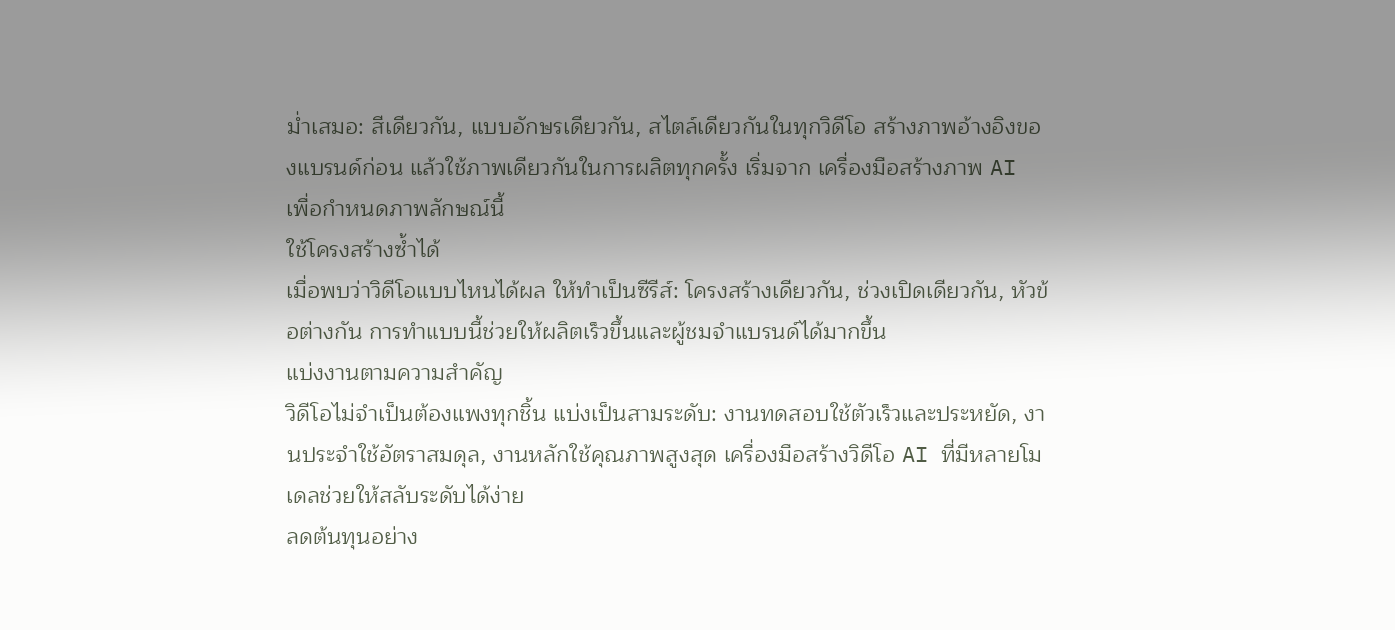ม่ำเสมอ: สีเดียวกัน, แบบอักษรเดียวกัน, สไตล์เดียวกันในทุกวิดีโอ สร้างภาพอ้างอิงของแบรนด์ก่อน แล้วใช้ภาพเดียวกันในการผลิตทุกครั้ง เริ่มจาก เครื่องมือสร้างภาพ AI เพื่อกำหนดภาพลักษณ์นี้
ใช้โครงสร้างซ้ำได้
เมื่อพบว่าวิดีโอแบบไหนได้ผล ให้ทำเป็นซีรีส์: โครงสร้างเดียวกัน, ช่วงเปิดเดียวกัน, หัวข้อต่างกัน การทำแบบนี้ช่วยให้ผลิตเร็วขึ้นและผู้ชมจำแบรนด์ได้มากขึ้น
แบ่งงานตามความสำคัญ
วิดีโอไม่จำเป็นต้องแพงทุกชิ้น แบ่งเป็นสามระดับ: งานทดสอบใช้ตัวเร็วและประหยัด, งานประจำใช้อัตราสมดุล, งานหลักใช้คุณภาพสูงสุด เครื่องมือสร้างวิดีโอ AI ที่มีหลายโมเดลช่วยให้สลับระดับได้ง่าย
ลดต้นทุนอย่าง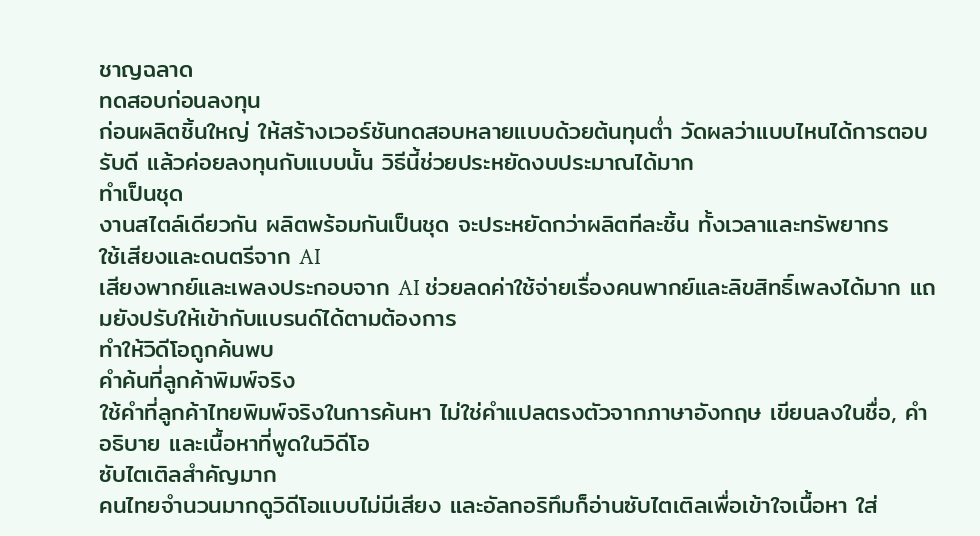ชาญฉลาด
ทดสอบก่อนลงทุน
ก่อนผลิตชิ้นใหญ่ ให้สร้างเวอร์ชันทดสอบหลายแบบด้วยต้นทุนต่ำ วัดผลว่าแบบไหนได้การตอบรับดี แล้วค่อยลงทุนกับแบบนั้น วิธีนี้ช่วยประหยัดงบประมาณได้มาก
ทำเป็นชุด
งานสไตล์เดียวกัน ผลิตพร้อมกันเป็นชุด จะประหยัดกว่าผลิตทีละชิ้น ทั้งเวลาและทรัพยากร
ใช้เสียงและดนตรีจาก AI
เสียงพากย์และเพลงประกอบจาก AI ช่วยลดค่าใช้จ่ายเรื่องคนพากย์และลิขสิทธิ์เพลงได้มาก แถมยังปรับให้เข้ากับแบรนด์ได้ตามต้องการ
ทำให้วิดีโอถูกค้นพบ
คำค้นที่ลูกค้าพิมพ์จริง
ใช้คำที่ลูกค้าไทยพิมพ์จริงในการค้นหา ไม่ใช่คำแปลตรงตัวจากภาษาอังกฤษ เขียนลงในชื่อ, คำอธิบาย และเนื้อหาที่พูดในวิดีโอ
ซับไตเติลสำคัญมาก
คนไทยจำนวนมากดูวิดีโอแบบไม่มีเสียง และอัลกอริทึมก็อ่านซับไตเติลเพื่อเข้าใจเนื้อหา ใส่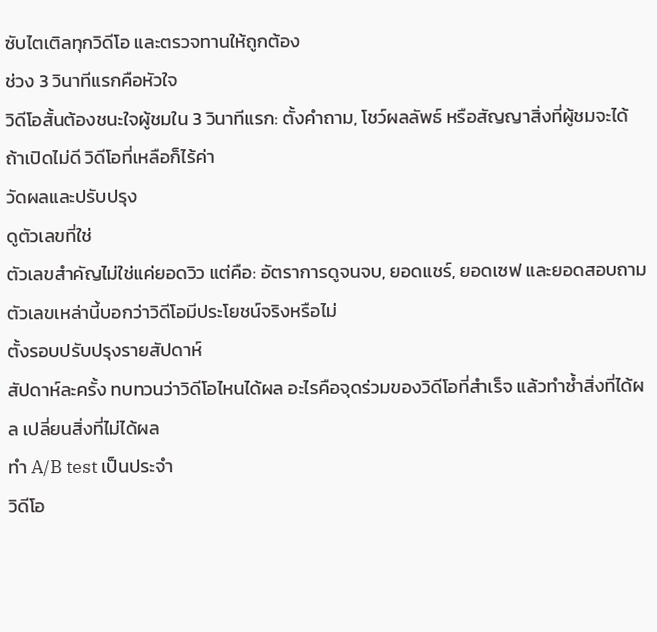ซับไตเติลทุกวิดีโอ และตรวจทานให้ถูกต้อง
ช่วง 3 วินาทีแรกคือหัวใจ
วิดีโอสั้นต้องชนะใจผู้ชมใน 3 วินาทีแรก: ตั้งคำถาม, โชว์ผลลัพธ์ หรือสัญญาสิ่งที่ผู้ชมจะได้ ถ้าเปิดไม่ดี วิดีโอที่เหลือก็ไร้ค่า
วัดผลและปรับปรุง
ดูตัวเลขที่ใช่
ตัวเลขสำคัญไม่ใช่แค่ยอดวิว แต่คือ: อัตราการดูจนจบ, ยอดแชร์, ยอดเซฟ และยอดสอบถาม ตัวเลขเหล่านี้บอกว่าวิดีโอมีประโยชน์จริงหรือไม่
ตั้งรอบปรับปรุงรายสัปดาห์
สัปดาห์ละครั้ง ทบทวนว่าวิดีโอไหนได้ผล อะไรคือจุดร่วมของวิดีโอที่สำเร็จ แล้วทำซ้ำสิ่งที่ได้ผล เปลี่ยนสิ่งที่ไม่ได้ผล
ทำ A/B test เป็นประจำ
วิดีโอ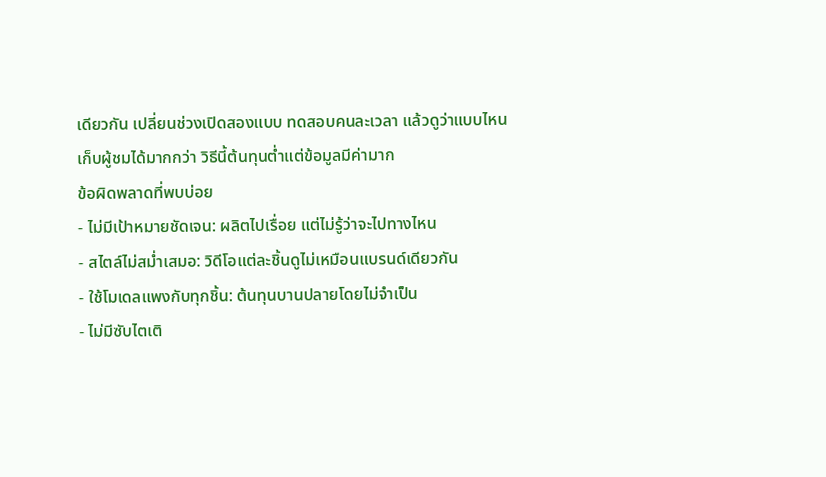เดียวกัน เปลี่ยนช่วงเปิดสองแบบ ทดสอบคนละเวลา แล้วดูว่าแบบไหนเก็บผู้ชมได้มากกว่า วิธีนี้ต้นทุนต่ำแต่ข้อมูลมีค่ามาก
ข้อผิดพลาดที่พบบ่อย
- ไม่มีเป้าหมายชัดเจน: ผลิตไปเรื่อย แต่ไม่รู้ว่าจะไปทางไหน
- สไตล์ไม่สม่ำเสมอ: วิดีโอแต่ละชิ้นดูไม่เหมือนแบรนด์เดียวกัน
- ใช้โมเดลแพงกับทุกชิ้น: ต้นทุนบานปลายโดยไม่จำเป็น
- ไม่มีซับไตเติ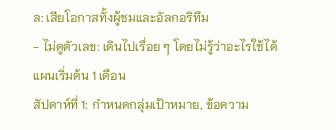ล: เสียโอกาสทั้งผู้ชมและอัลกอริทึม
- ไม่ดูตัวเลข: เดินไปเรื่อย ๆ โดยไม่รู้ว่าอะไรใช้ได้
แผนเริ่มต้น 1 เดือน
สัปดาห์ที่ 1: กำหนดกลุ่มเป้าหมาย, ข้อความ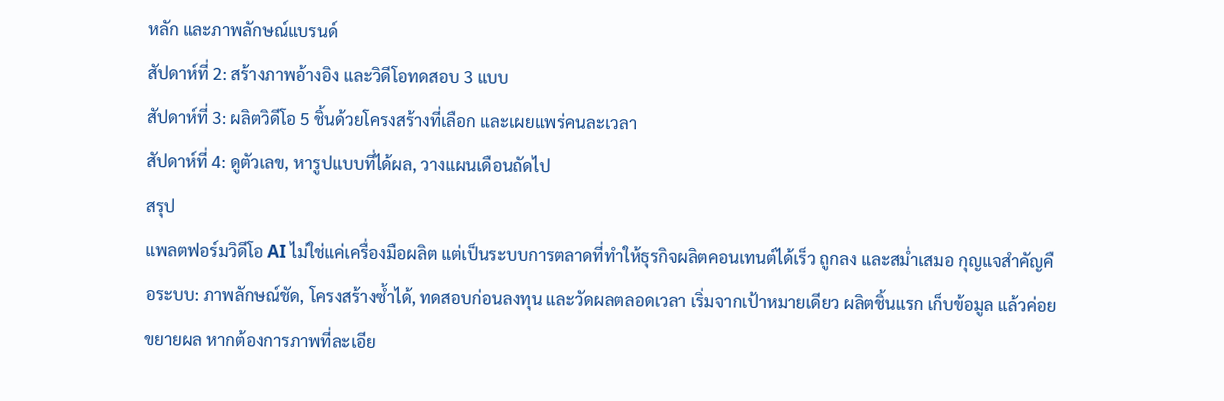หลัก และภาพลักษณ์แบรนด์
สัปดาห์ที่ 2: สร้างภาพอ้างอิง และวิดีโอทดสอบ 3 แบบ
สัปดาห์ที่ 3: ผลิตวิดีโอ 5 ชิ้นด้วยโครงสร้างที่เลือก และเผยแพร่คนละเวลา
สัปดาห์ที่ 4: ดูตัวเลข, หารูปแบบที่ได้ผล, วางแผนเดือนถัดไป
สรุป
แพลตฟอร์มวิดีโอ AI ไม่ใช่แค่เครื่องมือผลิต แต่เป็นระบบการตลาดที่ทำให้ธุรกิจผลิตคอนเทนต์ได้เร็ว ถูกลง และสม่ำเสมอ กุญแจสำคัญคือระบบ: ภาพลักษณ์ชัด, โครงสร้างซ้ำได้, ทดสอบก่อนลงทุน และวัดผลตลอดเวลา เริ่มจากเป้าหมายเดียว ผลิตชิ้นแรก เก็บข้อมูล แล้วค่อยขยายผล หากต้องการภาพที่ละเอีย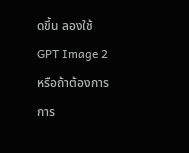ดขึ้น ลองใช้ GPT Image 2 หรือถ้าต้องการการ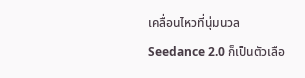เคลื่อนไหวที่นุ่มนวล Seedance 2.0 ก็เป็นตัวเลือ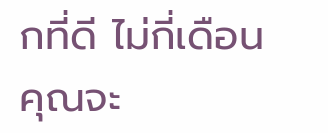กที่ดี ไม่กี่เดือน คุณจะ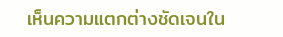เห็นความแตกต่างชัดเจนใน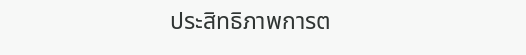ประสิทธิภาพการต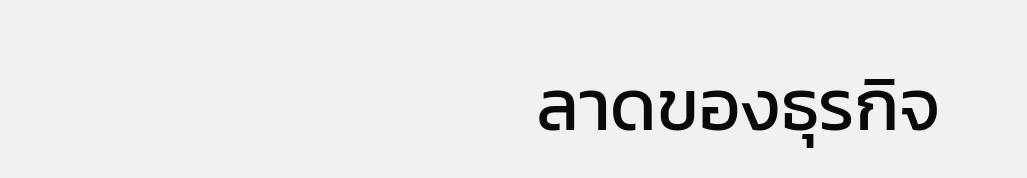ลาดของธุรกิจ